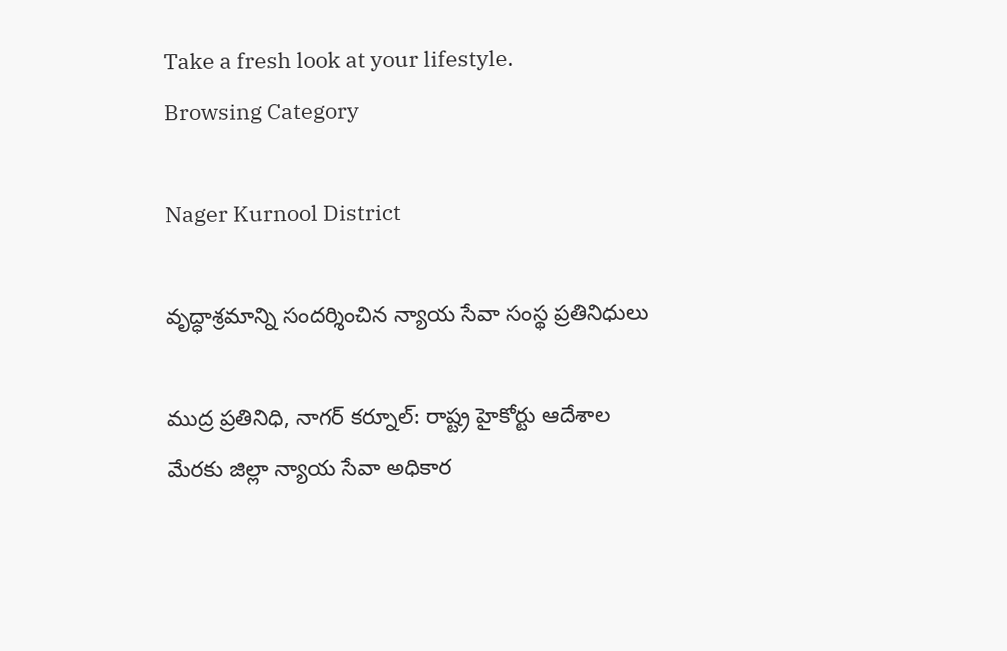Take a fresh look at your lifestyle.
Browsing Category

Nager Kurnool District

వృద్ధాశ్రమాన్ని సందర్శించిన న్యాయ సేవా సంస్థ ప్రతినిధులు

ముద్ర ప్రతినిధి, నాగర్ కర్నూల్: రాష్ట్ర హైకోర్టు ఆదేశాల మేరకు జిల్లా న్యాయ సేవా అధికార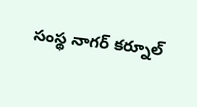సంస్థ నాగర్ కర్నూల్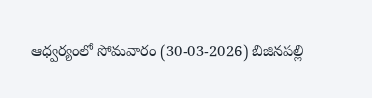ఆధ్వర్యంలో సోమవారం (30-03-2026) బిజినపల్లి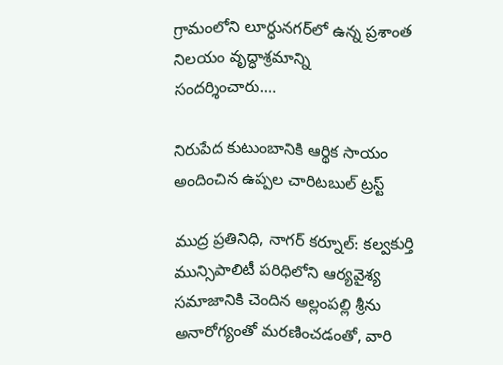గ్రామంలోని లూర్ధునగర్‌లో ఉన్న ప్రశాంత నిలయం వృద్ధాశ్రమాన్ని సందర్శించారు.…

నిరుపేద కుటుంబానికి ఆర్థిక సాయం అందించిన ఉప్పల చారిటబుల్ ట్రస్ట్

ముద్ర ప్రతినిధి, నాగర్ కర్నూల్: కల్వకుర్తి మున్సిపాలిటీ పరిధిలోని ఆర్యవైశ్య సమాజానికి చెందిన అల్లంపల్లి శ్రీను అనారోగ్యంతో మరణించడంతో, వారి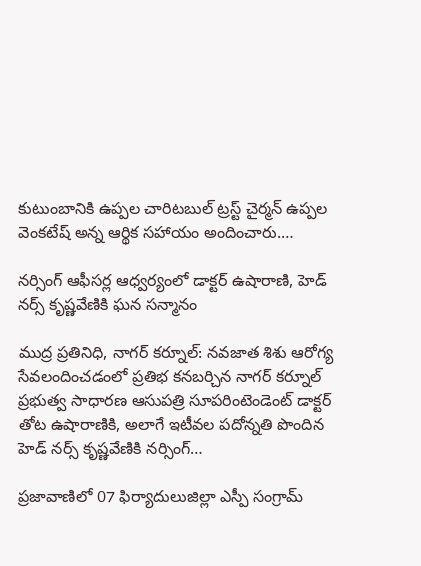కుటుంబానికి ఉప్పల చారిటబుల్ ట్రస్ట్ చైర్మన్ ఉప్పల వెంకటేష్ అన్న ఆర్థిక సహాయం అందించారు.…

నర్సింగ్ ఆఫీసర్ల ఆధ్వర్యంలో డాక్టర్ ఉషారాణి, హెడ్ నర్స్ కృష్ణవేణికి ఘన సన్మానం

ముద్ర ప్రతినిధి, నాగర్ కర్నూల్: నవజాత శిశు ఆరోగ్య సేవలందించడంలో ప్రతిభ కనబర్చిన నాగర్ కర్నూల్ ప్రభుత్వ సాధారణ ఆసుపత్రి సూపరింటెండెంట్ డాక్టర్ తోట ఉషారాణికి, అలాగే ఇటీవల పదోన్నతి పొందిన హెడ్ నర్స్ కృష్ణవేణికి నర్సింగ్…

ప్రజావాణిలో 07 ఫిర్యాదులుజిల్లా ఎస్పీ సంగ్రామ్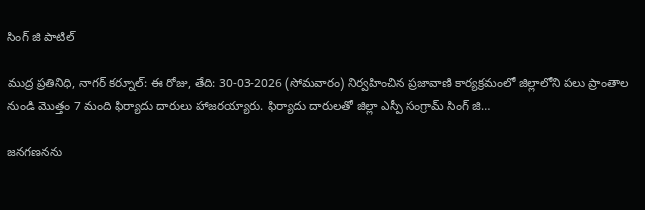సింగ్ జి పాటిల్

ముద్ర ప్రతినిధి, నాగర్ కర్నూల్: ఈ రోజు, తేది: 30-03-2026 (సోమవారం) నిర్వహించిన ప్రజావాణి కార్యక్రమంలో జిల్లాలోని పలు ప్రాంతాల నుండి మొత్తం 7 మంది ఫిర్యాదు దారులు హాజరయ్యారు. ఫిర్యాదు దారులతో జిల్లా ఎస్పీ సంగ్రామ్ సింగ్ జి…

జనగణనను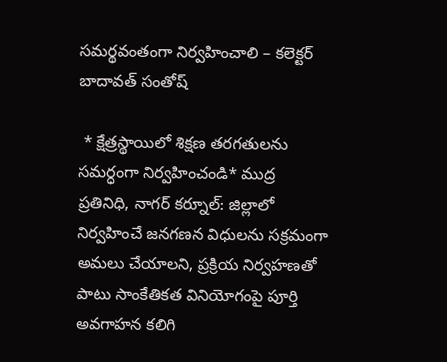సమర్థవంతంగా నిర్వహించాలి – కలెక్టర్ బాదావత్ సంతోష్

 * క్షేత్రస్థాయిలో శిక్షణ తరగతులను సమర్ధంగా నిర్వహించండి* ముద్ర ప్రతినిధి, నాగర్ కర్నూల్: జిల్లాలో నిర్వహించే జనగణన విధులను సక్రమంగా అమలు చేయాలని, ప్రక్రియ నిర్వహణతో పాటు సాంకేతికత వినియోగంపై పూర్తి అవగాహన కలిగి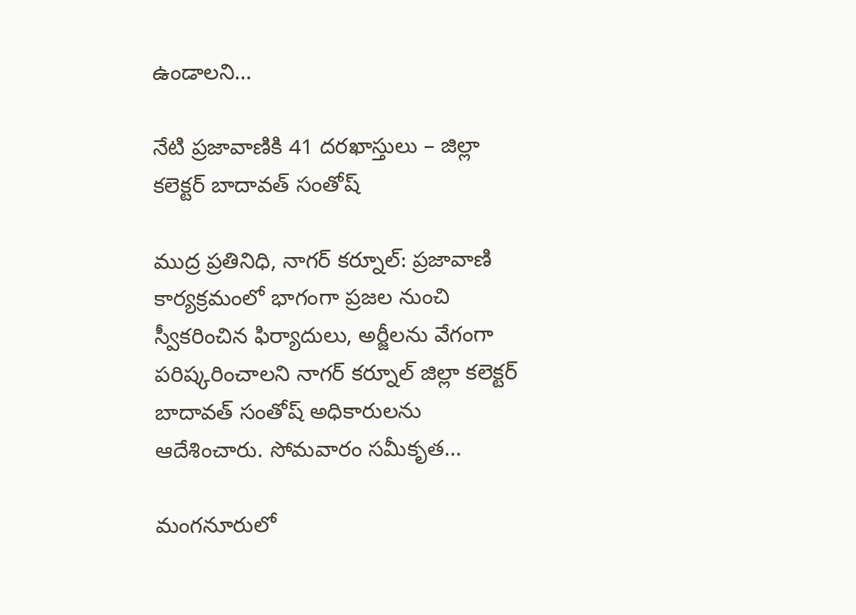ఉండాలని…

నేటి ప్రజావాణికి 41 దరఖాస్తులు – జిల్లా కలెక్టర్ బాదావత్ సంతోష్

ముద్ర ప్రతినిధి, నాగర్ కర్నూల్: ప్రజావాణి కార్యక్రమంలో భాగంగా ప్రజల నుంచి స్వీకరించిన ఫిర్యాదులు, అర్జీలను వేగంగా పరిష్కరించాలని నాగర్ కర్నూల్ జిల్లా కలెక్టర్ బాదావత్ సంతోష్ అధికారులను ఆదేశించారు. సోమవారం సమీకృత…

మంగనూరులో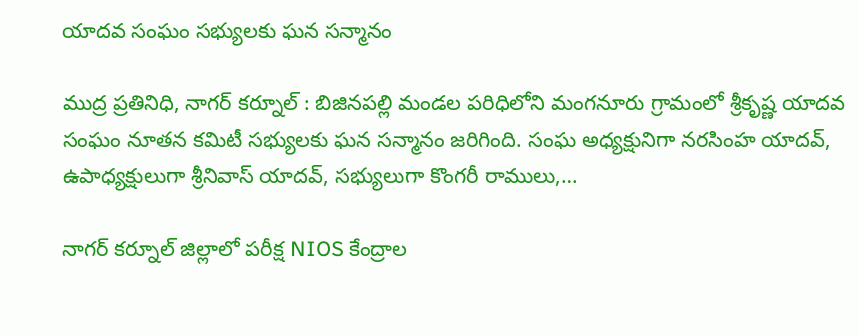యాదవ సంఘం సభ్యులకు ఘన సన్మానం

ముద్ర ప్రతినిధి, నాగర్ కర్నూల్ : బిజినపల్లి మండల పరిధిలోని మంగనూరు గ్రామంలో శ్రీకృష్ణ యాదవ సంఘం నూతన కమిటీ సభ్యులకు ఘన సన్మానం జరిగింది. సంఘ అధ్యక్షునిగా నరసింహ యాదవ్, ఉపాధ్యక్షులుగా శ్రీనివాస్ యాదవ్, సభ్యులుగా కొంగరీ రాములు,…

నాగర్ కర్నూల్ జిల్లాలో పరీక్ష NIOS కేంద్రాల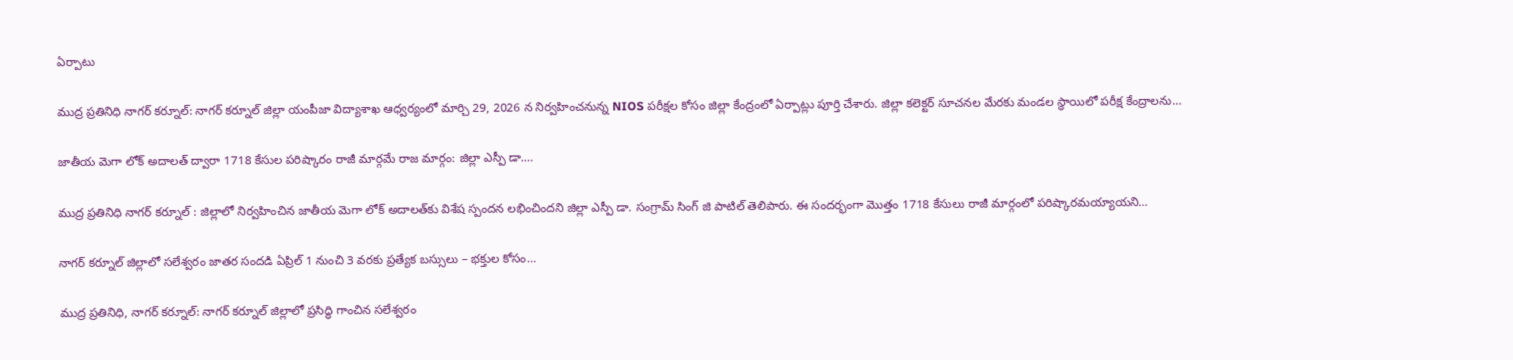ఏర్పాటు

ముద్ర ప్రతినిధి నాగర్ కర్నూల్: నాగర్ కర్నూల్ జిల్లా యంపీజా విద్యాశాఖ ఆధ్వర్యంలో మార్చి 29, 2026 న నిర్వహించనున్న NIOS పరీక్షల కోసం జిల్లా కేంద్రంలో ఏర్పాట్లు పూర్తి చేశారు. జిల్లా కలెక్టర్ సూచనల మేరకు మండల స్థాయిలో పరీక్ష కేంద్రాలను…

జాతీయ మెగా లోక్ అదాలత్ ద్వారా 1718 కేసుల పరిష్కారం రాజీ మార్గమే రాజ మార్గం: జిల్లా ఎస్పీ డా.…

ముద్ర ప్రతినిధి నాగర్ కర్నూల్ : జిల్లాలో నిర్వహించిన జాతీయ మెగా లోక్ అదాలత్‌కు విశేష స్పందన లభించిందని జిల్లా ఎస్పీ డా. సంగ్రామ్ సింగ్ జి పాటిల్ తెలిపారు. ఈ సందర్భంగా మొత్తం 1718 కేసులు రాజీ మార్గంలో పరిష్కారమయ్యాయని…

నాగర్ కర్నూల్ జిల్లాలో సలేశ్వరం జాతర సందడి ఏప్రిల్ 1 నుంచి 3 వరకు ప్రత్యేక బస్సులు – భక్తుల కోసం…

ముద్ర ప్రతినిధి, నాగర్ కర్నూల్: నాగర్ కర్నూల్ జిల్లాలో ప్రసిద్ధి గాంచిన సలేశ్వరం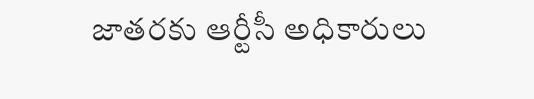జాతరకు ఆర్టీసీ అధికారులు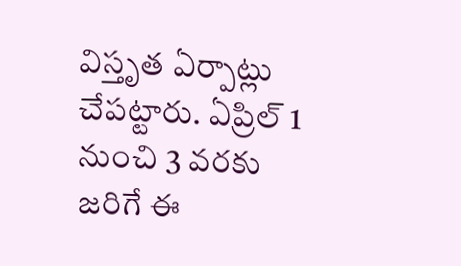విస్తృత ఏర్పాట్లు చేపట్టారు. ఏప్రిల్ 1 నుంచి 3 వరకు జరిగే ఈ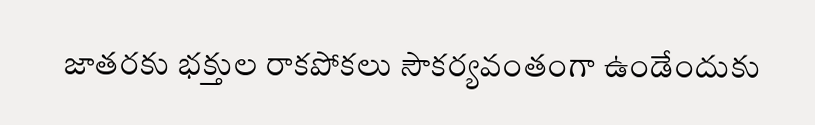జాతరకు భక్తుల రాకపోకలు సౌకర్యవంతంగా ఉండేందుకు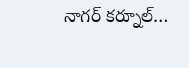నాగర్ కర్నూల్…